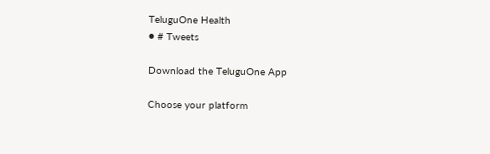TeluguOne Health
● # Tweets

Download the TeluguOne App

Choose your platform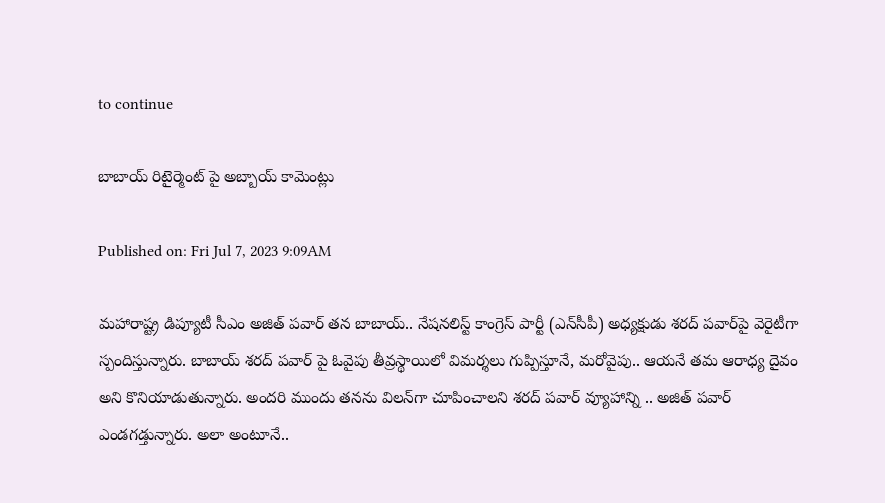to continue

బాబాయ్ రిటైర్మెంట్ పై అబ్బాయ్ కామెంట్లు

Published on: Fri Jul 7, 2023 9:09AM

మహారాష్ట్ర డిప్యూటీ సీఎం అజిత్ పవార్ తన బాబాయ్.. నేషనలిస్ట్ కాంగ్రెస్ పార్టీ (ఎన్‌సీపీ) అధ్యక్షుడు శరద్ పవార్‌పై వెరైటీగా స్పందిస్తున్నారు. బాబాయ్ శరద్ పవార్ పై ఓవైపు తీవ్రస్థాయిలో విమర్శలు గుప్పిస్తూనే, మరోవైపు.. ఆయనే తమ ఆరాధ్య దైవం అని కొనియాడుతున్నారు. అందరి ముందు తనను విలన్‌గా చూపించాలని శరద్ పవార్‌ వ్యూహాన్ని .. అజిత్ పవార్ ఎండగడ్తున్నారు. అలా అంటూనే..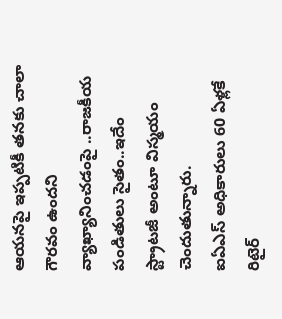ఆయనపై ఇప్పటికీ తనకు చాలా గౌరవం ఉందని వ్యాఖ్యానించడంపై ..రాజకీయ పండితులు సైతం..ఇదేం స్ట్రాటజీ అంటూ విస్మయం చెందుతున్నారు.
ఐఏఎస్‌ అధికారులు 60 ఏళ్లకే రిటైర్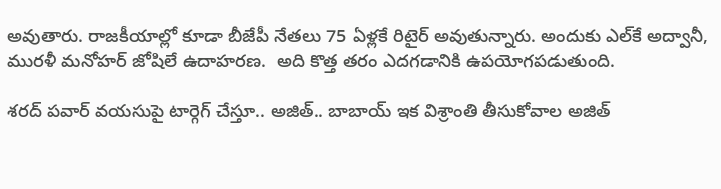అవుతారు. రాజకీయాల్లో కూడా బీజేపీ నేతలు 75 ఏళ్లకే రిటైర్ అవుతున్నారు. అందుకు ఎల్‌కే అద్వానీ, మురళీ మనోహర్ జోషిలే ఉదాహరణ.  అది కొత్త తరం ఎదగడానికి ఉపయోగపడుతుంది.

శరద్ పవార్ వయసుపై టార్గెగ్ చేస్తూ.. అజిత్.. బాబాయ్ ఇక విశ్రాంతి తీసుకోవాల అజిత్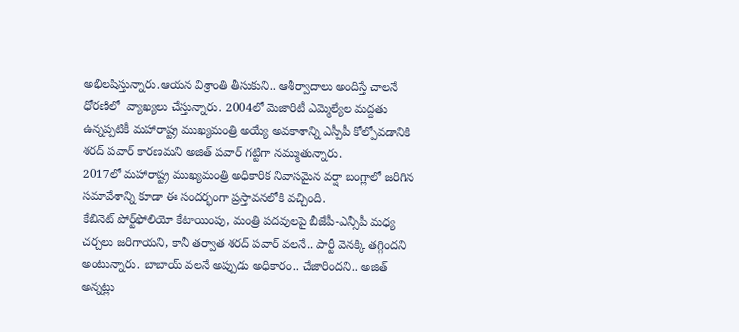అభిలషిస్తున్నారు.ఆయన విశ్రాంతి తీసుకుని.. ఆశీర్వాదాలు అందిస్తే చాలనే ధోరణిలో  వ్యాఖ్యలు చేస్తున్నారు. 2004లో మెజారిటీ ఎమ్మెల్యేల మద్దతు ఉన్నప్పటికీ మహారాష్ట్ర ముఖ్యమంత్రి అయ్యే అవకాశాన్ని ఎస్పీపీ కోల్పోవడానికి శరద్ పవార్ కారణమని అజిత్ పవార్ గట్టిగా నమ్ముతున్నారు.
2017లో మహారాష్ట్ర ముఖ్యమంత్రి అధికారిక నివాసమైన వర్షా బంగ్లాలో జరిగిన సమావేశాన్ని కూడా ఈ సందర్భంగా ప్రస్తావనలోకి వచ్చింది.
కేబినెట్ పోర్ట్‌ఫోలియో కేటాయింపు, మంత్రి పదవులపై బీజేపీ-ఎన్సీపీ మధ్య చర్చలు జరిగాయని, కానీ తర్వాత శరద్ పవార్ వలనే.. పార్టీ వెనక్కి తగ్గిందని అంటున్నారు. బాబాయ్ వలనే అప్పుడు అధికారం.. చేజారిందని.. అజిత్ అన్నట్లు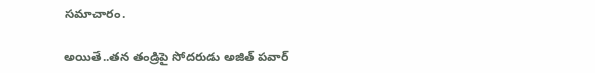సమాచారం.

అయితే..తన తండ్రిపై సోదరుడు అజిత్ పవార్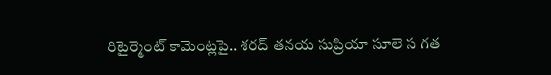రిటైర్మెంట్ కామెంట్లపై.. శరద్ తనయ సుప్రియా సూలె స గత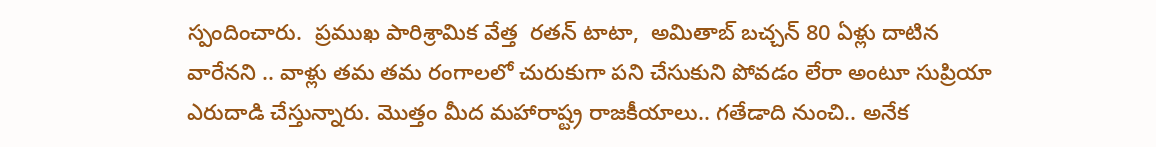స్పందించారు.  ప్రముఖ పారిశ్రామిక వేత్త  రతన్ టాటా,  అమితాబ్ బచ్చన్ 80 ఏళ్లు దాటిన వారేనని .. వాళ్లు తమ తమ రంగాలలో చురుకుగా పని చేసుకుని పోవడం లేరా అంటూ సుప్రియా ఎరుదాడి చేస్తున్నారు. మొత్తం మీద మహారాష్ట్ర రాజకీయాలు.. గతేడాది నుంచి.. అనేక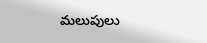మలుపులు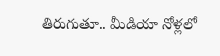తిరుగుతూ.. మీడియా నోళ్లలో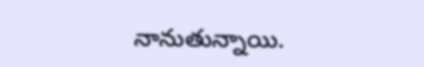నానుతున్నాయి.